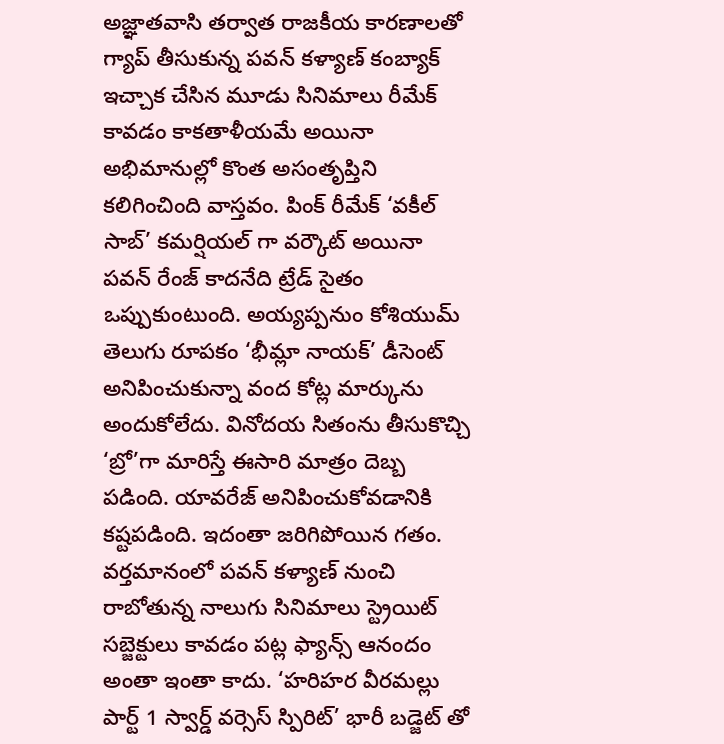అజ్ఞాతవాసి తర్వాత రాజకీయ కారణాలతో గ్యాప్ తీసుకున్న పవన్ కళ్యాణ్ కంబ్యాక్ ఇచ్చాక చేసిన మూడు సినిమాలు రీమేక్ కావడం కాకతాళీయమే అయినా అభిమానుల్లో కొంత అసంతృప్తిని కలిగించింది వాస్తవం. పింక్ రీమేక్ ‘వకీల్ సాబ్’ కమర్షియల్ గా వర్కౌట్ అయినా పవన్ రేంజ్ కాదనేది ట్రేడ్ సైతం ఒప్పుకుంటుంది. అయ్యప్పనుం కోశియుమ్ తెలుగు రూపకం ‘భీమ్లా నాయక్’ డీసెంట్ అనిపించుకున్నా వంద కోట్ల మార్కును అందుకోలేదు. వినోదయ సితంను తీసుకొచ్చి ‘బ్రో’గా మారిస్తే ఈసారి మాత్రం దెబ్బ పడింది. యావరేజ్ అనిపించుకోవడానికి కష్టపడింది. ఇదంతా జరిగిపోయిన గతం.
వర్తమానంలో పవన్ కళ్యాణ్ నుంచి రాబోతున్న నాలుగు సినిమాలు స్ట్రెయిట్ సబ్జెక్టులు కావడం పట్ల ఫ్యాన్స్ ఆనందం అంతా ఇంతా కాదు. ‘హరిహర వీరమల్లు పార్ట్ 1 స్వార్డ్ వర్సెస్ స్పిరిట్’ భారీ బడ్జెట్ తో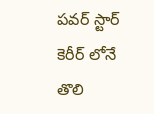పవర్ స్టార్ కెరీర్ లోనే తొలి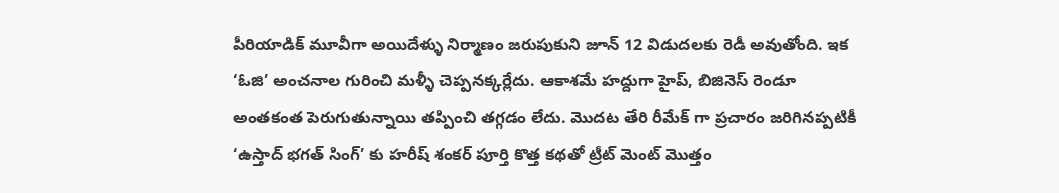పీరియాడిక్ మూవీగా అయిదేళ్ళు నిర్మాణం జరుపుకుని జూన్ 12 విడుదలకు రెడీ అవుతోంది. ఇక ‘ఓజి’ అంచనాల గురించి మళ్ళీ చెప్పనక్కర్లేదు. ఆకాశమే హద్దుగా హైప్, బిజినెస్ రెండూ అంతకంత పెరుగుతున్నాయి తప్పించి తగ్గడం లేదు. మొదట తేరి రీమేక్ గా ప్రచారం జరిగినప్పటికీ ‘ఉస్తాద్ భగత్ సింగ్’ కు హరీష్ శంకర్ పూర్తి కొత్త కథతో ట్రీట్ మెంట్ మొత్తం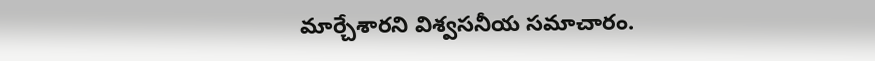మార్చేశారని విశ్వసనీయ సమాచారం.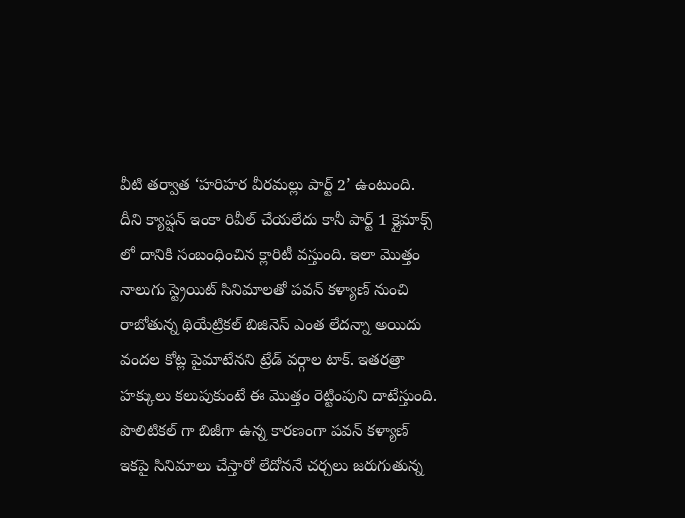వీటి తర్వాత ‘హరిహర వీరమల్లు పార్ట్ 2’ ఉంటుంది. దీని క్యాప్షన్ ఇంకా రివీల్ చేయలేదు కానీ పార్ట్ 1 క్లైమాక్స్ లో దానికి సంబంధించిన క్లారిటీ వస్తుంది. ఇలా మొత్తం నాలుగు స్ట్రెయిట్ సినిమాలతో పవన్ కళ్యాణ్ నుంచి రాబోతున్న థియేట్రికల్ బిజినెస్ ఎంత లేదన్నా అయిదు వందల కోట్ల పైమాటేనని ట్రేడ్ వర్గాల టాక్. ఇతరత్రా హక్కులు కలుపుకుంటే ఈ మొత్తం రెట్టింపుని దాటేస్తుంది. పొలిటికల్ గా బిజీగా ఉన్న కారణంగా పవన్ కళ్యాణ్ ఇకపై సినిమాలు చేస్తారో లేదోననే చర్చలు జరుగుతున్న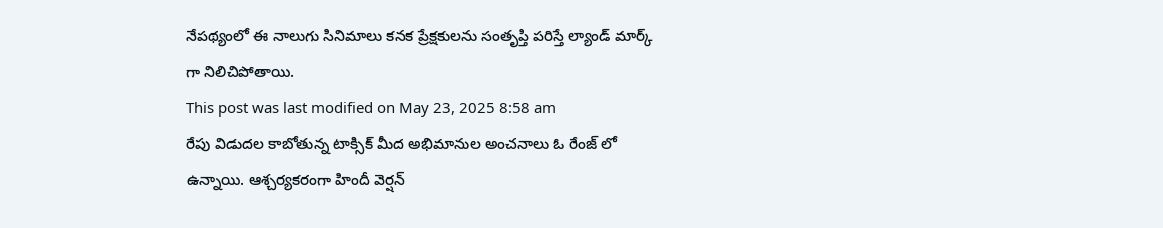నేపథ్యంలో ఈ నాలుగు సినిమాలు కనక ప్రేక్షకులను సంతృప్తి పరిస్తే ల్యాండ్ మార్క్ గా నిలిచిపోతాయి.
This post was last modified on May 23, 2025 8:58 am
రేపు విడుదల కాబోతున్న టాక్సిక్ మీద అభిమానుల అంచనాలు ఓ రేంజ్ లో ఉన్నాయి. ఆశ్చర్యకరంగా హిందీ వెర్షన్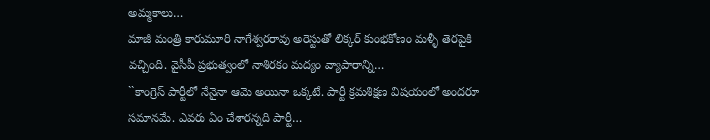అమ్మకాలు…
మాజీ మంత్రి కారుమూరి నాగేశ్వరరావు అరెస్టుతో లిక్కర్ కుంభకోణం మళ్ళీ తెరపైకి వచ్చింది. వైసీపీ ప్రభుత్వంలో నాశిరకం మద్యం వ్యాపారాన్ని…
``కాంగ్రెస్ పార్టీలో నేనైనా ఆమె అయినా ఒక్కటే. పార్టీ క్రమశిక్షణ విషయంలో అందరూ సమానమే. ఎవరు ఏం చేశారన్నది పార్టీ…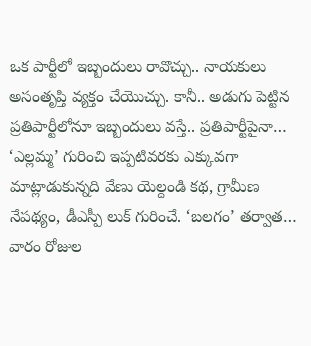ఒక పార్టీలో ఇబ్బందులు రావొచ్చు.. నాయకులు అసంతృప్తి వ్యక్తం చేయొచ్చు. కానీ.. అడుగు పెట్టిన ప్రతిపార్టీలోనూ ఇబ్బందులు వస్తే.. ప్రతిపార్టీపైనా…
‘ఎల్లమ్మ’ గురించి ఇప్పటివరకు ఎక్కువగా మాట్లాడుకున్నది వేణు యెల్దండి కథ, గ్రామీణ నేపథ్యం, డీఎస్పీ లుక్ గురించే. ‘బలగం’ తర్వాత…
వారం రోజుల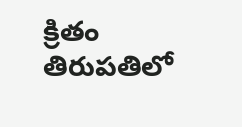క్రితం తిరుపతిలో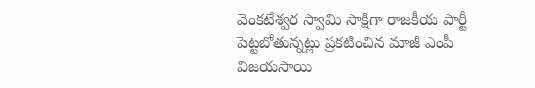వెంకటేశ్వర స్వామి సాక్షిగా రాజకీయ పార్టీ పెట్టబోతున్నట్లు ప్రకటించిన మాజీ ఎంపీ విజయసాయి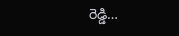రెడ్డి…